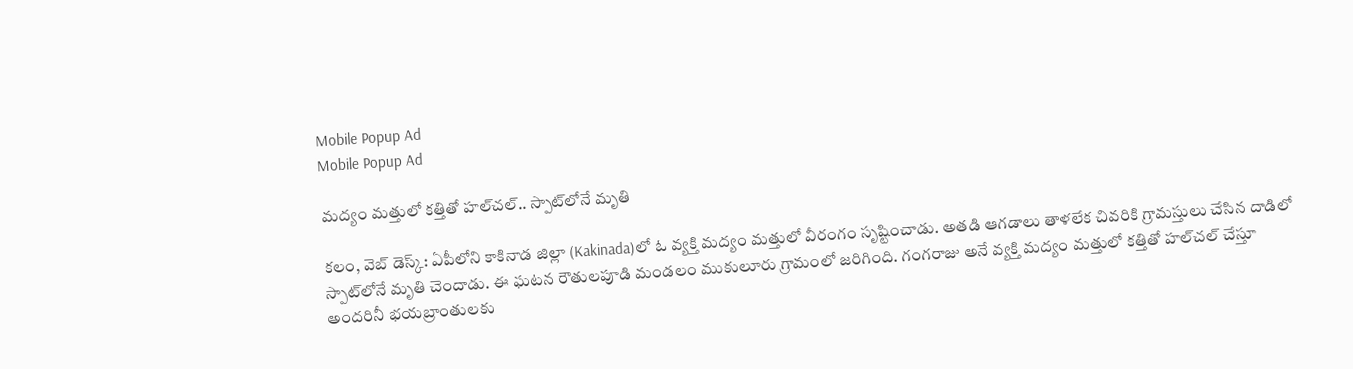Mobile Popup Ad
Mobile Popup Ad

మద్యం మత్తులో కత్తితో హల్‌చల్‌.. స్పాట్‌లోనే మృతి

కలం, వెబ్ డెస్క్: ఏపీలోని కాకినాడ జిల్లా (Kakinada)లో ఓ వ్యక్తి మద్యం మత్తులో వీరంగం సృష్టించాడు. అతడి ఆగడాలు తాళలేక చివరికి గ్రామస్తులు చేసిన దాడిలో స్పాట్‌లోనే మృతి చెందాడు. ఈ ఘటన రౌతులపూడి మండలం ముకులూరు గ్రామంలో జరిగింది. గంగరాజు అనే వ్యక్తి మద్యం మత్తులో కత్తితో హల్‌చల్‌ చేస్తూ అందరినీ భయబ్రాంతులకు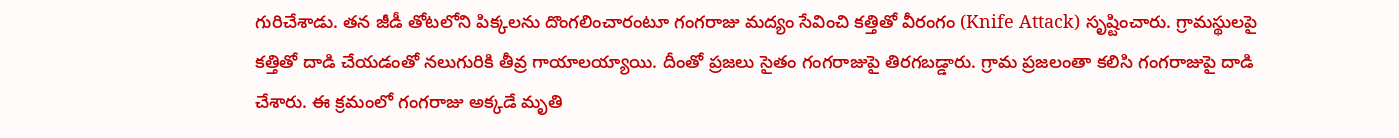గురిచేశాడు. తన జీడీ తోటలోని పిక్కలను దొంగలించారంటూ గంగరాజు మద్యం సేవించి కత్తితో వీరంగం (Knife Attack) సృష్టించారు. గ్రామస్థులపై కత్తితో దాడి చేయడంతో నలుగురికి తీవ్ర గాయాలయ్యాయి. దీంతో ప్రజలు సైతం గంగరాజుపై తిరగబడ్డారు. గ్రామ ప్రజలంతా కలిసి గంగరాజుపై దాడి చేశారు. ఈ క్రమంలో గంగరాజు అక్కడే మృతి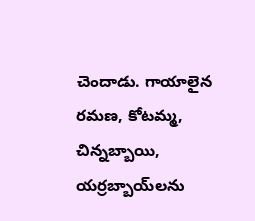చెందాడు. గాయాలైన రమణ, కోటమ్మ, చిన్నబ్బాయి, యర్రబ్బాయ్‌లను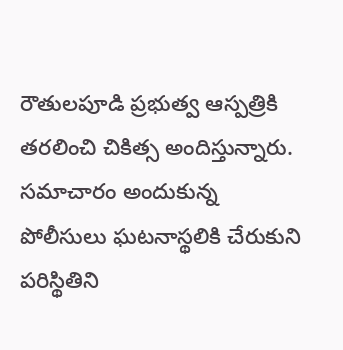రౌతులపూడి ప్రభుత్వ ఆస్పత్రికి తరలించి చికిత్స అందిస్తున్నారు. సమాచారం అందుకున్న పోలీసులు ఘటనాస్థలికి చేరుకుని పరిస్థితిని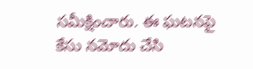సమీక్షించారు. ఈ ఘటనపై కేసు నమోదు చేసి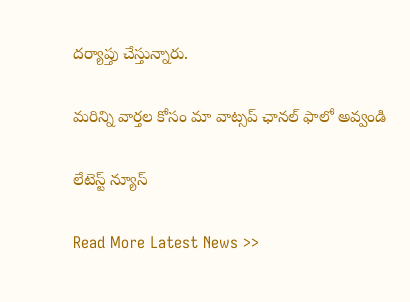దర్యాప్తు చేస్తున్నారు.

మ‌రిన్ని వార్త‌ల కోసం మా వాట్స‌ప్ ఛాన‌ల్ ఫాలో అవ్వండి

లేటెస్ట్ న్యూస్‌

Read More Latest News >>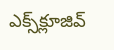ఎక్స్‌క్లూజివ్‌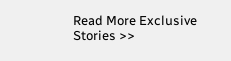Read More Exclusive Stories >>